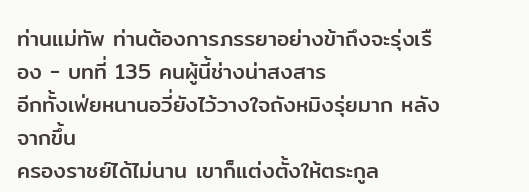ท่านแม่ทัพ ท่านต้องการภรรยาอย่างข้าถึงจะรุ่งเรือง - บทที่ 135 คนผู้นี้ช่างน่าสงสาร
อีกทั้งเฟ่ยหนานอวี่ยังไว้วางใจถังหมิงรุ่ยมาก หลังจากขึ้น
ครองราชย์ได้ไม่นาน เขาก็แต่งตั้งให้ตระกูล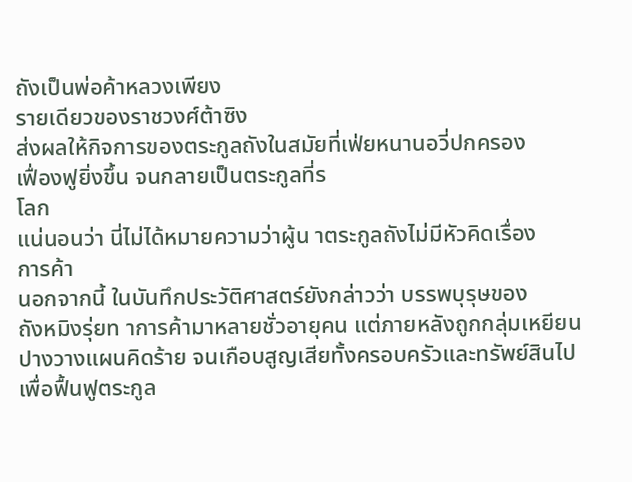ถังเป็นพ่อค้าหลวงเพียง
รายเดียวของราชวงศ์ต้าซิง
ส่งผลให้กิจการของตระกูลถังในสมัยที่เฟ่ยหนานอวี่ปกครอง
เฟื่องฟูยิ่งขึ้น จนกลายเป็นตระกูลที่ร
โลก
แน่นอนว่า นี่ไม่ได้หมายความว่าผู้น าตระกูลถังไม่มีหัวคิดเรื่อง
การค้า
นอกจากนี้ ในบันทึกประวัติศาสตร์ยังกล่าวว่า บรรพบุรุษของ
ถังหมิงรุ่ยท าการค้ามาหลายชั่วอายุคน แต่ภายหลังถูกกลุ่มเหยียน
ปางวางแผนคิดร้าย จนเกือบสูญเสียทั้งครอบครัวและทรัพย์สินไป
เพื่อฟื้นฟูตระกูล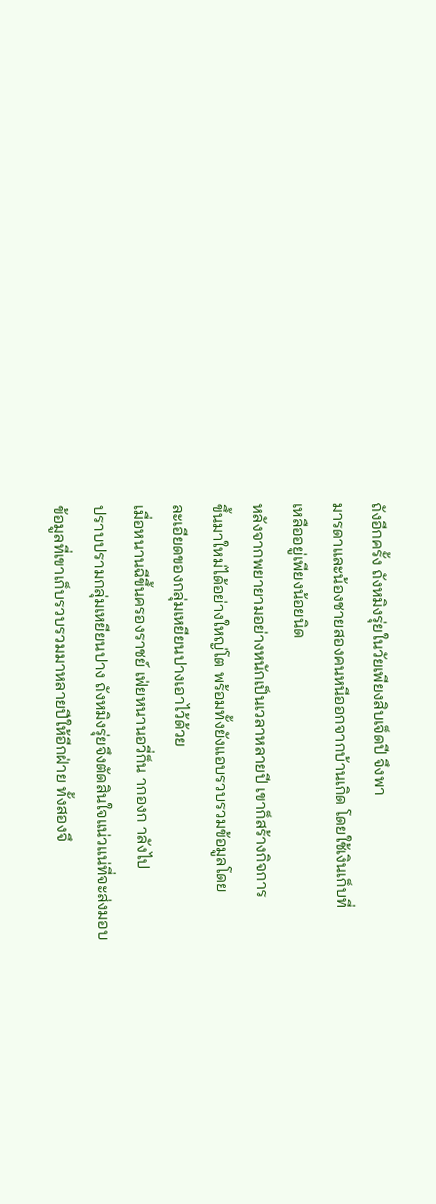ถังอีกครั้ง ถังหมิงรุ่ยในวัยเพียงสิบเจ็ดปี จึงพา
มารดาและน้องชายสองคนหนีออกจากบ้านเกิด โดยใช้เงินเก็บที่
เหลืออยู่เพียงน้อยนิด
หลังจากพยายามอย่างหนักเป็นเวลาหลายปี เขาก็สร้างกิจการ
ขึ้นมาใหม่ได้อย่างใหญ่โต พร้อมทั้งยังแอบรวบรวมข้อมูลโดย
ละเอียดของกลุ่มเหยียนปางเอาไว้ด้วย
เมื่อหนานฉีขึ้นครองราชย์ เฟ่ยหนานอวี่ก็น ากองก าลังไป
ปราบปรามกลุ่มเหยียนปาง ถังหมิงรุ่ยจึงตัดสินใจแน่วแน่ที่จะส่งมอบ
ข้อมูลที่เขาเก็บรวบรวมมาหลายปีให้อีกฝ่าย ทั้งสองจึ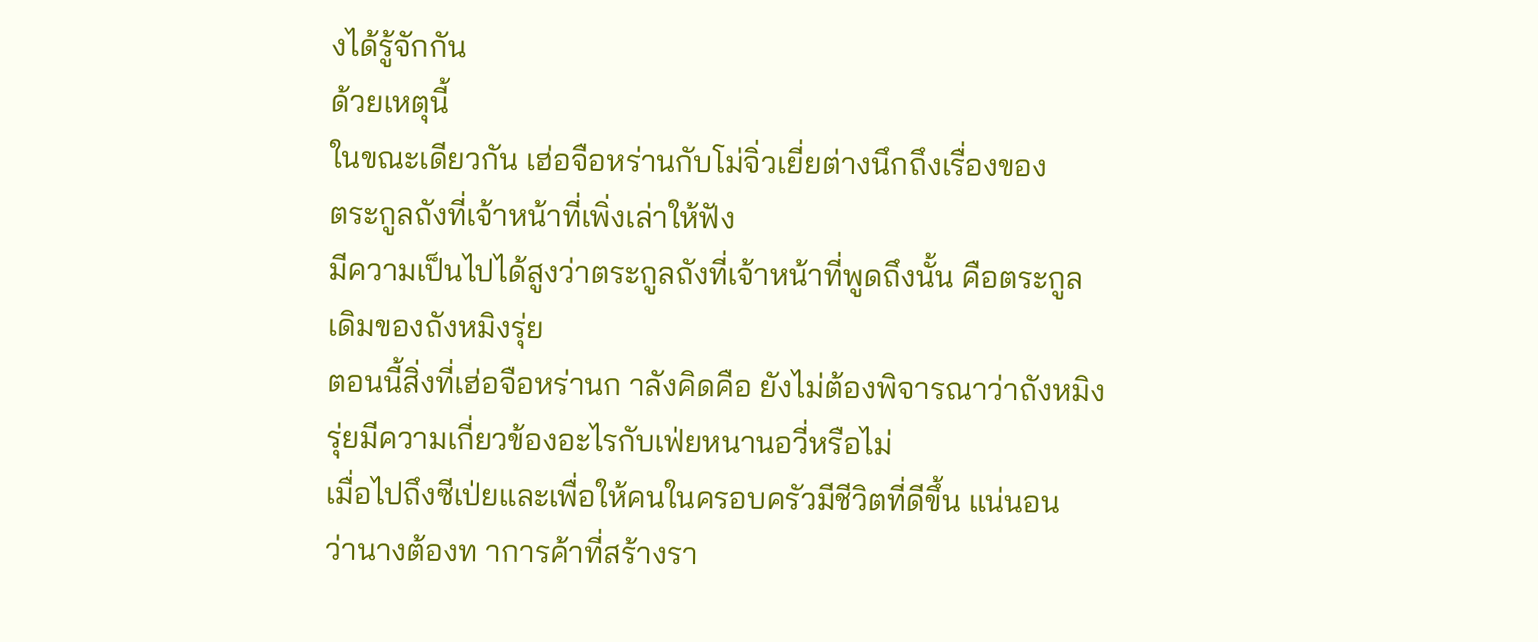งได้รู้จักกัน
ด้วยเหตุนี้
ในขณะเดียวกัน เฮ่อจือหร่านกับโม่จิ่วเยี่ยต่างนึกถึงเรื่องของ
ตระกูลถังที่เจ้าหน้าที่เพิ่งเล่าให้ฟัง
มีความเป็นไปได้สูงว่าตระกูลถังที่เจ้าหน้าที่พูดถึงนั้น คือตระกูล
เดิมของถังหมิงรุ่ย
ตอนนี้สิ่งที่เฮ่อจือหร่านก าลังคิดคือ ยังไม่ต้องพิจารณาว่าถังหมิง
รุ่ยมีความเกี่ยวข้องอะไรกับเฟ่ยหนานอวี่หรือไม่
เมื่อไปถึงซีเป่ยและเพื่อให้คนในครอบครัวมีชีวิตที่ดีขึ้น แน่นอน
ว่านางต้องท าการค้าที่สร้างรา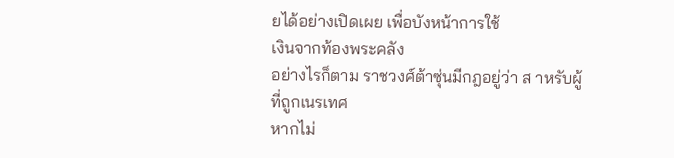ยได้อย่างเปิดเผย เพื่อบังหน้าการใช้
เงินจากท้องพระคลัง
อย่างไรก็ตาม ราชวงศ์ต้าซุ่นมีกฎอยู่ว่า ส าหรับผู้ที่ถูกเนรเทศ
หากไม่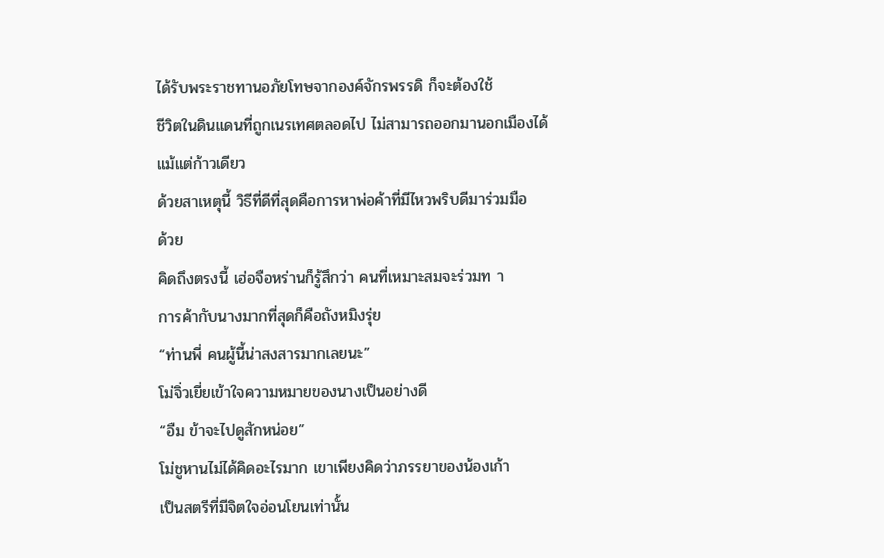ได้รับพระราชทานอภัยโทษจากองค์จักรพรรดิ ก็จะต้องใช้
ชีวิตในดินแดนที่ถูกเนรเทศตลอดไป ไม่สามารถออกมานอกเมืองได้
แม้แต่ก้าวเดียว
ด้วยสาเหตุนี้ วิธีที่ดีที่สุดคือการหาพ่อค้าที่มีไหวพริบดีมาร่วมมือ
ด้วย
คิดถึงตรงนี้ เฮ่อจือหร่านก็รู้สึกว่า คนที่เหมาะสมจะร่วมท า
การค้ากับนางมากที่สุดก็คือถังหมิงรุ่ย
“ท่านพี่ คนผู้นี้น่าสงสารมากเลยนะ”
โม่จิ่วเยี่ยเข้าใจความหมายของนางเป็นอย่างดี
“อืม ข้าจะไปดูสักหน่อย”
โม่ชูหานไม่ได้คิดอะไรมาก เขาเพียงคิดว่าภรรยาของน้องเก้า
เป็นสตรีที่มีจิตใจอ่อนโยนเท่านั้น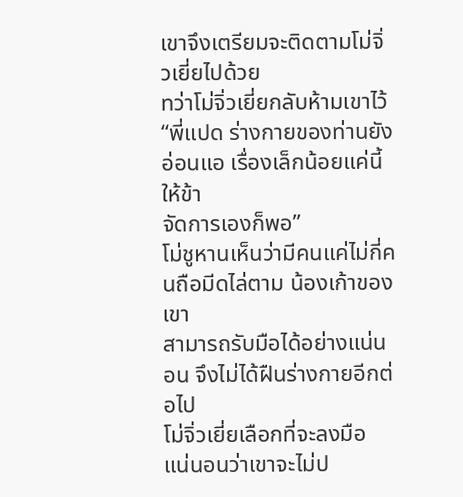เขาจึงเตรียมจะติดตามโม่จิ่วเยี่ยไปด้วย
ทว่าโม่จิ่วเยี่ยกลับห้ามเขาไว้
“พี่แปด ร่างกายของท่านยังอ่อนแอ เรื่องเล็กน้อยแค่นี้ให้ข้า
จัดการเองก็พอ”
โม่ชูหานเห็นว่ามีคนแค่ไม่กี่คนถือมีดไล่ตาม น้องเก้าของเขา
สามารถรับมือได้อย่างแน่นอน จึงไม่ได้ฝืนร่างกายอีกต่อไป
โม่จิ่วเยี่ยเลือกที่จะลงมือ แน่นอนว่าเขาจะไม่ป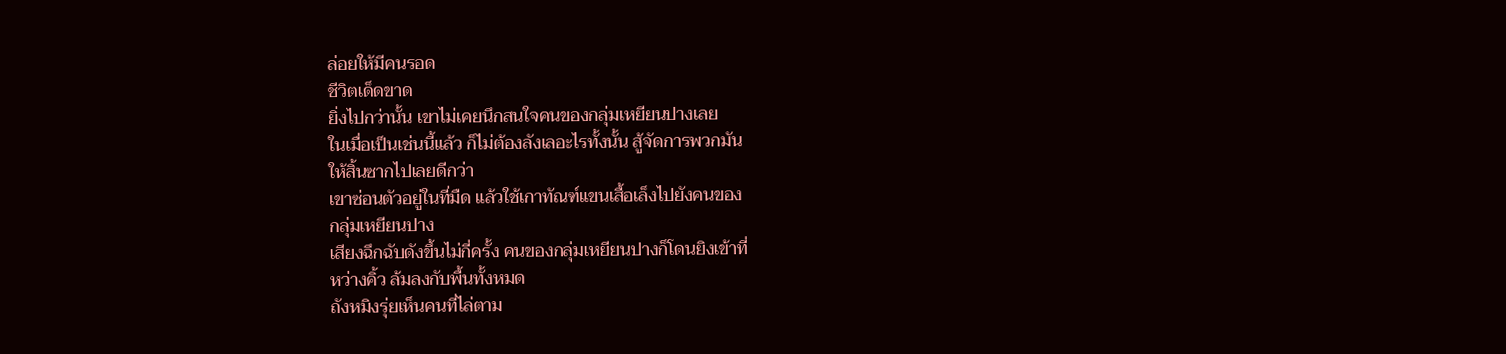ล่อยให้มีคนรอด
ชีวิตเด็ดขาด
ยิ่งไปกว่านั้น เขาไม่เคยนึกสนใจคนของกลุ่มเหยียนปางเลย
ในเมื่อเป็นเช่นนี้แล้ว ก็ไม่ต้องลังเลอะไรทั้งนั้น สู้จัดการพวกมัน
ให้สิ้นซากไปเลยดีกว่า
เขาซ่อนตัวอยู่ในที่มืด แล้วใช้เกาทัณฑ์แขนเสื้อเล็งไปยังคนของ
กลุ่มเหยียนปาง
เสียงฉึกฉับดังขึ้นไม่กี่ครั้ง คนของกลุ่มเหยียนปางก็โดนยิงเข้าที่
หว่างคิ้ว ล้มลงกับพื้นทั้งหมด
ถังหมิงรุ่ยเห็นคนที่ไล่ตาม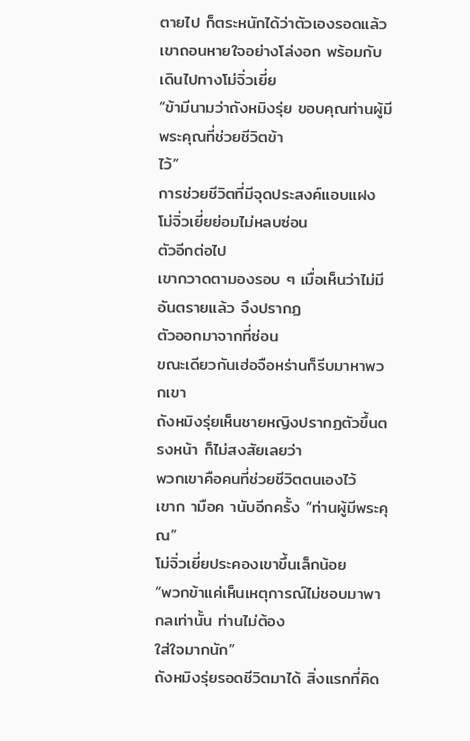ตายไป ก็ตระหนักได้ว่าตัวเองรอดแล้ว
เขาถอนหายใจอย่างโล่งอก พร้อมกับเดินไปทางโม่จิ่วเยี่ย
“ข้ามีนามว่าถังหมิงรุ่ย ขอบคุณท่านผู้มีพระคุณที่ช่วยชีวิตข้า
ไว้”
การช่วยชีวิตที่มีจุดประสงค์แอบแฝง โม่จิ่วเยี่ยย่อมไม่หลบซ่อน
ตัวอีกต่อไป
เขากวาดตามองรอบ ๆ เมื่อเห็นว่าไม่มีอันตรายแล้ว จึงปรากฏ
ตัวออกมาจากที่ซ่อน
ขณะเดียวกันเฮ่อจือหร่านก็รีบมาหาพวกเขา
ถังหมิงรุ่ยเห็นชายหญิงปรากฏตัวขึ้นตรงหน้า ก็ไม่สงสัยเลยว่า
พวกเขาคือคนที่ช่วยชีวิตตนเองไว้
เขาก ามือค านับอีกครั้ง “ท่านผู้มีพระคุณ”
โม่จิ่วเยี่ยประคองเขาขึ้นเล็กน้อย
“พวกข้าแค่เห็นเหตุการณ์ไม่ชอบมาพากลเท่านั้น ท่านไม่ต้อง
ใส่ใจมากนัก”
ถังหมิงรุ่ยรอดชีวิตมาได้ สิ่งแรกที่คิด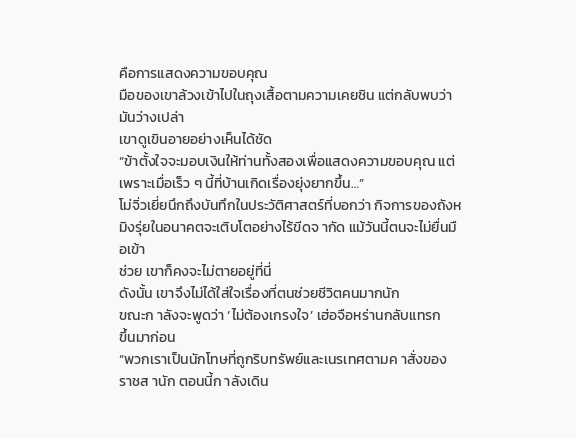คือการแสดงความขอบคุณ
มือของเขาล้วงเข้าไปในถุงเสื้อตามความเคยชิน แต่กลับพบว่า
มันว่างเปล่า
เขาดูเขินอายอย่างเห็นได้ชัด
“ข้าตั้งใจจะมอบเงินให้ท่านทั้งสองเพื่อแสดงความขอบคุณ แต่
เพราะเมื่อเร็ว ๆ นี้ที่บ้านเกิดเรื่องยุ่งยากขึ้น…”
โม่จิ่วเยี่ยนึกถึงบันทึกในประวัติศาสตร์ที่บอกว่า กิจการของถังห
มิงรุ่ยในอนาคตจะเติบโตอย่างไร้ขีดจ ากัด แม้วันนี้ตนจะไม่ยื่นมือเข้า
ช่วย เขาก็คงจะไม่ตายอยู่ที่นี่
ดังนั้น เขาจึงไม่ได้ใส่ใจเรื่องที่ตนช่วยชีวิตคนมากนัก
ขณะก าลังจะพูดว่า ‘ไม่ต้องเกรงใจ’ เฮ่อจือหร่านกลับแทรก
ขึ้นมาก่อน
“พวกเราเป็นนักโทษที่ถูกริบทรัพย์และเนรเทศตามค าสั่งของ
ราชส านัก ตอนนี้ก าลังเดิน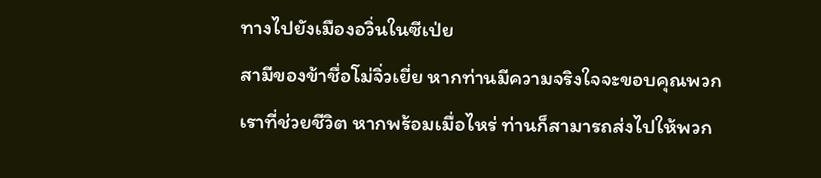ทางไปยังเมืองอวิ่นในซีเป่ย
สามีของข้าชื่อโม่จิ่วเยี่ย หากท่านมีความจริงใจจะขอบคุณพวก
เราที่ช่วยชีวิต หากพร้อมเมื่อไหร่ ท่านก็สามารถส่งไปให้พวก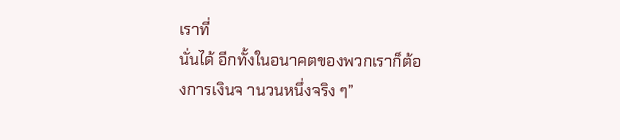เราที่
นั่นได้ อีกทั้งในอนาคตของพวกเราก็ต้องการเงินจ านวนหนึ่งจริง ๆ”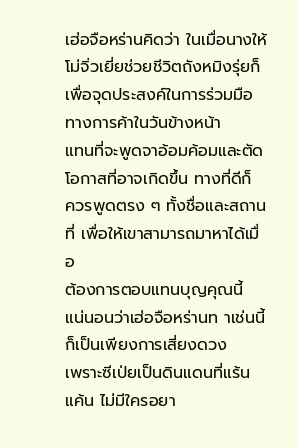เฮ่อจือหร่านคิดว่า ในเมื่อนางให้โม่จิ่วเยี่ยช่วยชีวิตถังหมิงรุ่ยก็
เพื่อจุดประสงค์ในการร่วมมือทางการค้าในวันข้างหน้า
แทนที่จะพูดจาอ้อมค้อมและตัดโอกาสที่อาจเกิดขึ้น ทางที่ดีก็
ควรพูดตรง ๆ ทั้งชื่อและสถานที่ เพื่อให้เขาสามารถมาหาได้เมื่อ
ต้องการตอบแทนบุญคุณนี้
แน่นอนว่าเฮ่อจือหร่านท าเช่นนี้ก็เป็นเพียงการเสี่ยงดวง
เพราะซีเป่ยเป็นดินแดนที่แร้นแค้น ไม่มีใครอยา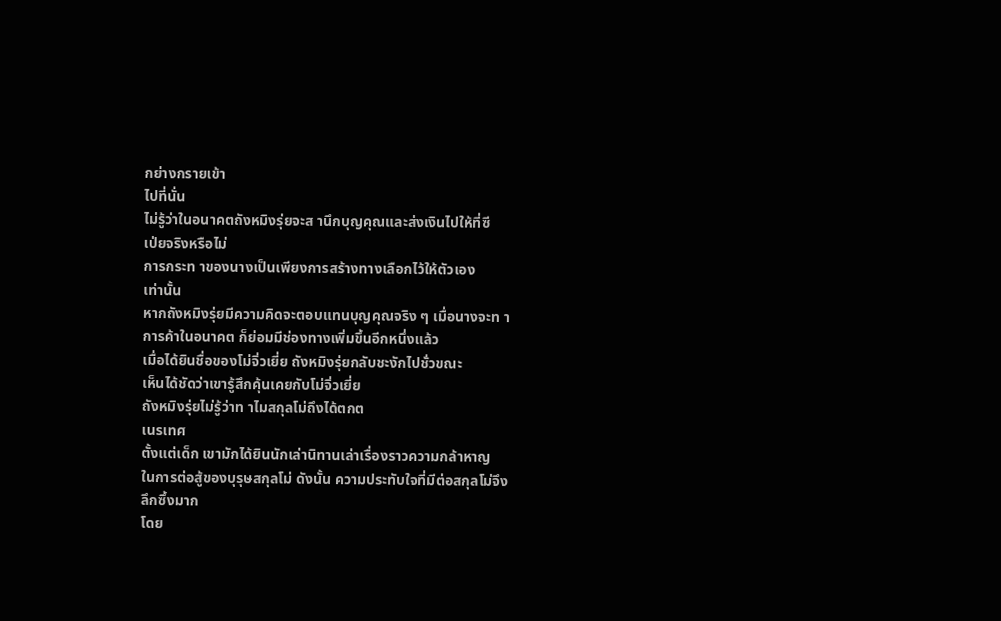กย่างกรายเข้า
ไปที่นั่น
ไม่รู้ว่าในอนาคตถังหมิงรุ่ยจะส านึกบุญคุณและส่งเงินไปให้ที่ซี
เป่ยจริงหรือไม่
การกระท าของนางเป็นเพียงการสร้างทางเลือกไว้ให้ตัวเอง
เท่านั้น
หากถังหมิงรุ่ยมีความคิดจะตอบแทนบุญคุณจริง ๆ เมื่อนางจะท า
การค้าในอนาคต ก็ย่อมมีช่องทางเพิ่มขึ้นอีกหนึ่งแล้ว
เมื่อได้ยินชื่อของโม่จิ่วเยี่ย ถังหมิงรุ่ยกลับชะงักไปชั่วขณะ
เห็นได้ชัดว่าเขารู้สึกคุ้นเคยกับโม่จิ่วเยี่ย
ถังหมิงรุ่ยไม่รู้ว่าท าไมสกุลโม่ถึงได้ตกต
เนรเทศ
ตั้งแต่เด็ก เขามักได้ยินนักเล่านิทานเล่าเรื่องราวความกล้าหาญ
ในการต่อสู้ของบุรุษสกุลโม่ ดังนั้น ความประทับใจที่มีต่อสกุลโม่จึง
ลึกซึ้งมาก
โดย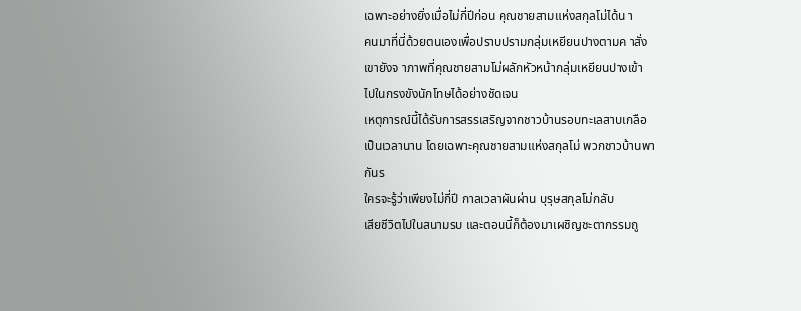เฉพาะอย่างยิ่งเมื่อไม่กี่ปีก่อน คุณชายสามแห่งสกุลโม่ได้น า
คนมาที่นี่ด้วยตนเองเพื่อปราบปรามกลุ่มเหยียนปางตามค าสั่ง
เขายังจ าภาพที่คุณชายสามโม่ผลักหัวหน้ากลุ่มเหยียนปางเข้า
ไปในกรงขังนักโทษได้อย่างชัดเจน
เหตุการณ์นี้ได้รับการสรรเสริญจากชาวบ้านรอบทะเลสาบเกลือ
เป็นเวลานาน โดยเฉพาะคุณชายสามแห่งสกุลโม่ พวกชาวบ้านพา
กันร
ใครจะรู้ว่าเพียงไม่กี่ปี กาลเวลาผันผ่าน บุรุษสกุลโม่กลับ
เสียชีวิตไปในสนามรบ และตอนนี้ก็ต้องมาเผชิญชะตากรรมถู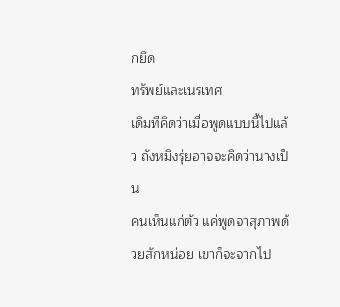กยึด
ทรัพย์และเนรเทศ
เดิมทีคิดว่าเมื่อพูดแบบนี้ไปแล้ว ถังหมิงรุ่ยอาจจะคิดว่านางเป็น
คนเห็นแก่ตัว แค่พูดจาสุภาพด้วยสักหน่อย เขาก็จะจากไป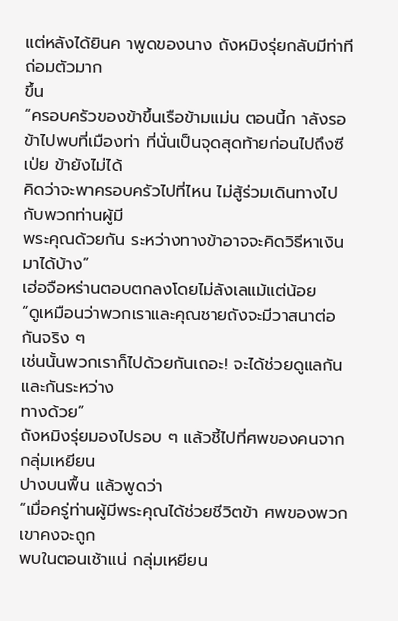แต่หลังได้ยินค าพูดของนาง ถังหมิงรุ่ยกลับมีท่าทีถ่อมตัวมาก
ขึ้น
“ครอบครัวของข้าขึ้นเรือข้ามแม่น ตอนนี้ก าลังรอ
ข้าไปพบที่เมืองท่า ที่นั่นเป็นจุดสุดท้ายก่อนไปถึงซีเป่ย ข้ายังไม่ได้
คิดว่าจะพาครอบครัวไปที่ไหน ไม่สู้ร่วมเดินทางไปกับพวกท่านผู้มี
พระคุณด้วยกัน ระหว่างทางข้าอาจจะคิดวิธีหาเงินมาได้บ้าง”
เฮ่อจือหร่านตอบตกลงโดยไม่ลังเลแม้แต่น้อย
“ดูเหมือนว่าพวกเราและคุณชายถังจะมีวาสนาต่อกันจริง ๆ
เช่นนั้นพวกเราก็ไปด้วยกันเถอะ! จะได้ช่วยดูแลกันและกันระหว่าง
ทางด้วย”
ถังหมิงรุ่ยมองไปรอบ ๆ แล้วชี้ไปที่ศพของคนจากกลุ่มเหยียน
ปางบนพื้น แล้วพูดว่า
“เมื่อครู่ท่านผู้มีพระคุณได้ช่วยชีวิตข้า ศพของพวกเขาคงจะถูก
พบในตอนเช้าแน่ กลุ่มเหยียน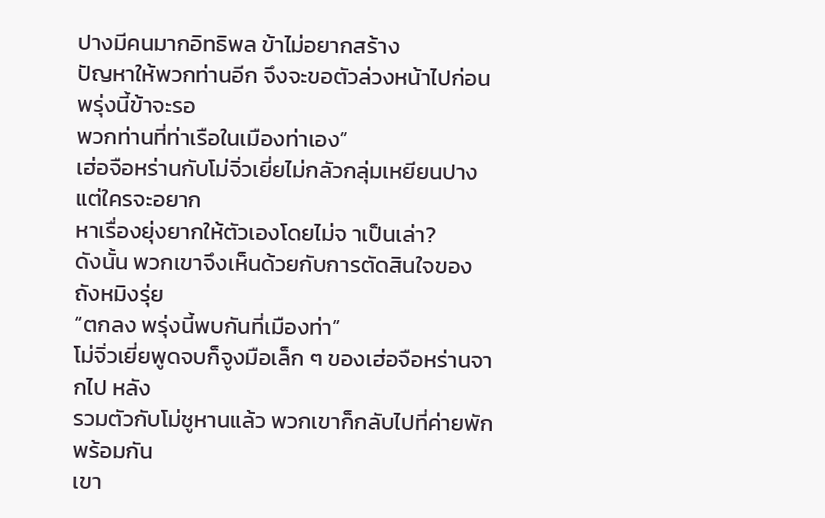ปางมีคนมากอิทธิพล ข้าไม่อยากสร้าง
ปัญหาให้พวกท่านอีก จึงจะขอตัวล่วงหน้าไปก่อน พรุ่งนี้ข้าจะรอ
พวกท่านที่ท่าเรือในเมืองท่าเอง”
เฮ่อจือหร่านกับโม่จิ่วเยี่ยไม่กลัวกลุ่มเหยียนปาง แต่ใครจะอยาก
หาเรื่องยุ่งยากให้ตัวเองโดยไม่จ าเป็นเล่า?
ดังนั้น พวกเขาจึงเห็นด้วยกับการตัดสินใจของถังหมิงรุ่ย
“ตกลง พรุ่งนี้พบกันที่เมืองท่า”
โม่จิ่วเยี่ยพูดจบก็จูงมือเล็ก ๆ ของเฮ่อจือหร่านจากไป หลัง
รวมตัวกับโม่ชูหานแล้ว พวกเขาก็กลับไปที่ค่ายพักพร้อมกัน
เขา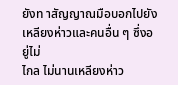ยังท าสัญญาณมือบอกไปยังเหลียงห่าวและคนอื่น ๆ ซึ่งอยู่ไม่
ไกล ไม่นานเหลียงห่าว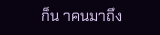ก็น าคนมาถึง